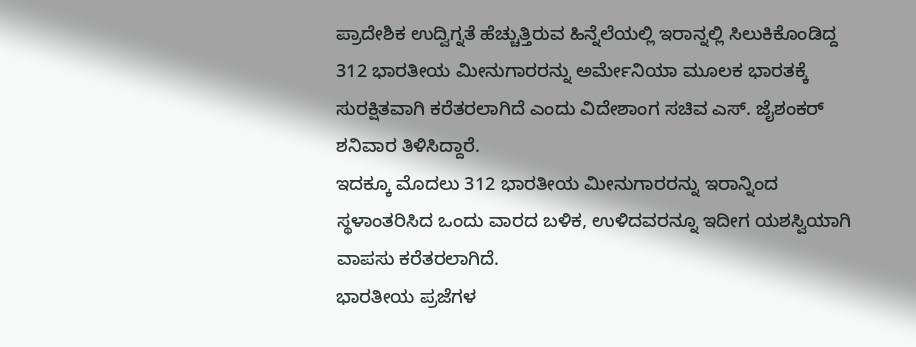ಪ್ರಾದೇಶಿಕ ಉದ್ವಿಗ್ನತೆ ಹೆಚ್ಚುತ್ತಿರುವ ಹಿನ್ನೆಲೆಯಲ್ಲಿ ಇರಾನ್ನಲ್ಲಿ ಸಿಲುಕಿಕೊಂಡಿದ್ದ 312 ಭಾರತೀಯ ಮೀನುಗಾರರನ್ನು ಅರ್ಮೇನಿಯಾ ಮೂಲಕ ಭಾರತಕ್ಕೆ ಸುರಕ್ಷಿತವಾಗಿ ಕರೆತರಲಾಗಿದೆ ಎಂದು ವಿದೇಶಾಂಗ ಸಚಿವ ಎಸ್. ಜೈಶಂಕರ್ ಶನಿವಾರ ತಿಳಿಸಿದ್ದಾರೆ.
ಇದಕ್ಕೂ ಮೊದಲು 312 ಭಾರತೀಯ ಮೀನುಗಾರರನ್ನು ಇರಾನ್ನಿಂದ ಸ್ಥಳಾಂತರಿಸಿದ ಒಂದು ವಾರದ ಬಳಿಕ, ಉಳಿದವರನ್ನೂ ಇದೀಗ ಯಶಸ್ವಿಯಾಗಿ ವಾಪಸು ಕರೆತರಲಾಗಿದೆ.
ಭಾರತೀಯ ಪ್ರಜೆಗಳ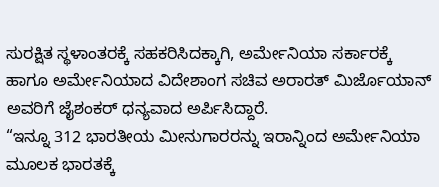ಸುರಕ್ಷಿತ ಸ್ಥಳಾಂತರಕ್ಕೆ ಸಹಕರಿಸಿದಕ್ಕಾಗಿ, ಅರ್ಮೇನಿಯಾ ಸರ್ಕಾರಕ್ಕೆ ಹಾಗೂ ಅರ್ಮೇನಿಯಾದ ವಿದೇಶಾಂಗ ಸಚಿವ ಅರಾರತ್ ಮಿರ್ಜೊಯಾನ್ ಅವರಿಗೆ ಜೈಶಂಕರ್ ಧನ್ಯವಾದ ಅರ್ಪಿಸಿದ್ದಾರೆ.
“ಇನ್ನೂ 312 ಭಾರತೀಯ ಮೀನುಗಾರರನ್ನು ಇರಾನ್ನಿಂದ ಅರ್ಮೇನಿಯಾ ಮೂಲಕ ಭಾರತಕ್ಕೆ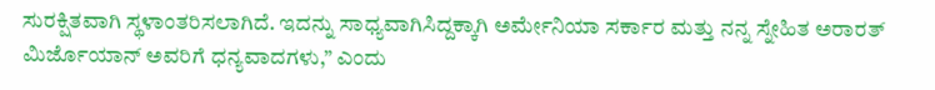ಸುರಕ್ಷಿತವಾಗಿ ಸ್ಥಳಾಂತರಿಸಲಾಗಿದೆ. ಇದನ್ನು ಸಾಧ್ಯವಾಗಿಸಿದ್ದಕ್ಕಾಗಿ ಅರ್ಮೇನಿಯಾ ಸರ್ಕಾರ ಮತ್ತು ನನ್ನ ಸ್ನೇಹಿತ ಅರಾರತ್ ಮಿರ್ಜೊಯಾನ್ ಅವರಿಗೆ ಧನ್ಯವಾದಗಳು,” ಎಂದು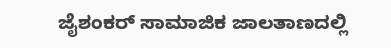ಜೈಶಂಕರ್ ಸಾಮಾಜಿಕ ಜಾಲತಾಣದಲ್ಲಿ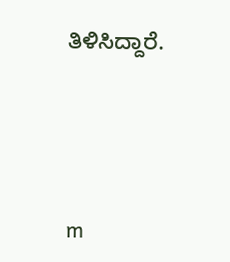ತಿಳಿಸಿದ್ದಾರೆ.




m